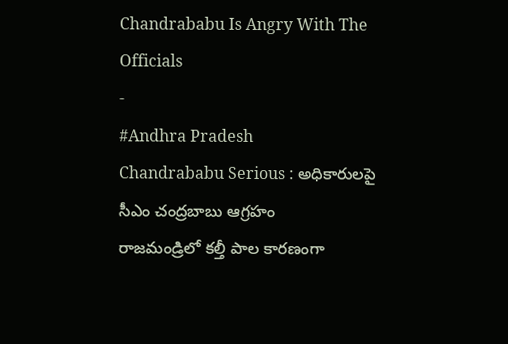Chandrababu Is Angry With The Officials
-
#Andhra Pradesh
Chandrababu Serious : అధికారులపై సీఎం చంద్రబాబు ఆగ్రహం
రాజమండ్రిలో కల్తీ పాల కారణంగా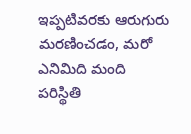ఇప్పటివరకు ఆరుగురు మరణించడం, మరో ఎనిమిది మంది పరిస్థితి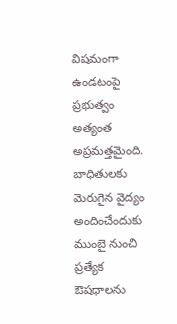విషమంగా ఉండటంపై ప్రభుత్వం అత్యంత అప్రమత్తమైంది. బాధితులకు మెరుగైన వైద్యం అందించేందుకు ముంబై నుంచి ప్రత్యేక ఔషధాలను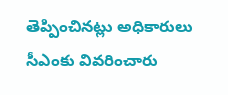తెప్పించినట్లు అధికారులు సీఎంకు వివరించారు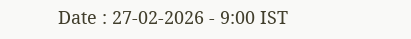Date : 27-02-2026 - 9:00 IST